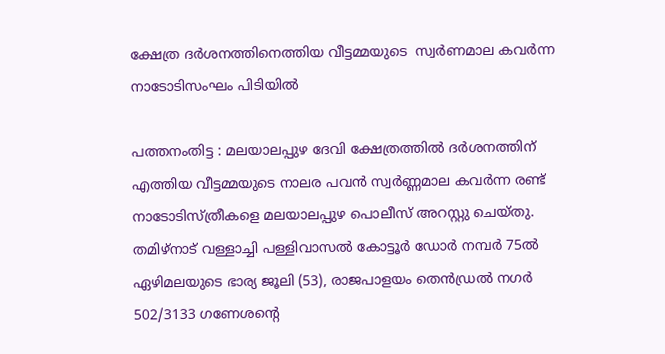ക്ഷേത്ര ദർശനത്തിനെത്തിയ വീട്ടമ്മയുടെ  സ്വർണമാല കവർന്ന നാടോടിസംഘം പിടിയിൽ

പത്തനംതിട്ട : മലയാലപ്പുഴ ദേവി ക്ഷേത്രത്തിൽ ദർശനത്തിന് എത്തിയ വീട്ടമ്മയുടെ നാലര പവൻ സ്വർണ്ണമാല കവർന്ന രണ്ട് നാടോടിസ്ത്രീകളെ മലയാലപ്പുഴ പൊലീസ് അറസ്റ്റു ചെയ്തു. തമിഴ്നാട് വള്ളാച്ചി പള്ളിവാസൽ കോട്ടൂർ ഡോർ നമ്പർ 75ൽ ഏഴിമലയുടെ ഭാര്യ ജൂലി (53), രാജപാളയം തെൻഡ്രൽ നഗർ 502/3133 ഗണേശന്റെ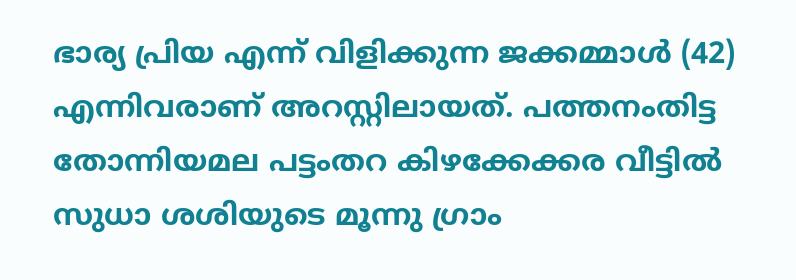ഭാര്യ പ്രിയ എന്ന് വിളിക്കുന്ന ജക്കമ്മാൾ (42) എന്നിവരാണ് അറസ്റ്റിലായത്. പത്തനംതിട്ട തോന്നിയമല പട്ടംതറ കിഴക്കേക്കര വീട്ടിൽ സുധാ ശശിയുടെ മൂന്നു ഗ്രാം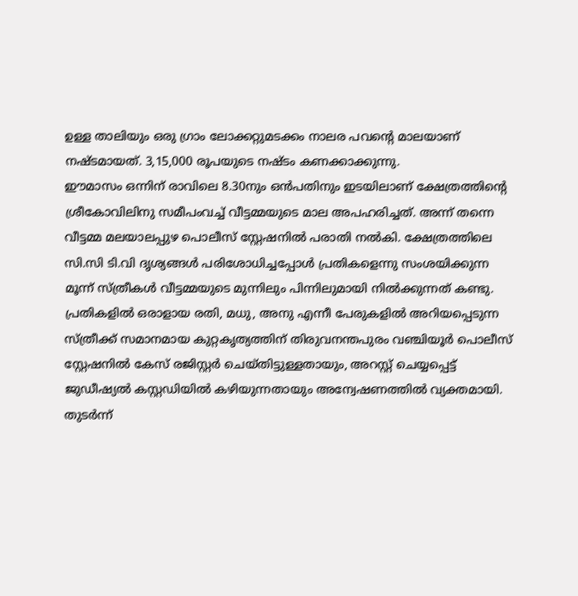ഉള്ള താലിയും ഒരു ഗ്രാം ലോക്കറ്റുമടക്കം നാലര പവന്റെ മാലയാണ് നഷ്ടമായത്. 3,15,000 രൂപയുടെ നഷ്ടം കണക്കാക്കുന്നു.
ഈമാസം ഒന്നിന് രാവിലെ 8.30നും ഒൻപതിനും ഇടയിലാണ് ക്ഷേത്രത്തിന്റെ ശ്രീകോവിലിനു സമീപംവച്ച് വീട്ടമ്മയുടെ മാല അപഹരിച്ചത്. അന്ന് തന്നെ വീട്ടമ്മ മലയാലപ്പുഴ പൊലീസ് സ്റ്റേഷനിൽ പരാതി നൽകി. ക്ഷേത്രത്തിലെ സി.സി ടി.വി ദൃശ്യങ്ങൾ പരിശോധിച്ചപ്പോൾ പ്രതികളെന്നു സംശയിക്കുന്ന മൂന്ന് സ്ത്രീകൾ വീട്ടമ്മയുടെ മുന്നിലും പിന്നിലുമായി നിൽക്കുന്നത് കണ്ടു. പ്രതികളിൽ ഒരാളായ രതി, മധു, അനു എന്നീ പേരുകളിൽ അറിയപ്പെടുന്ന സ്ത്രീക്ക് സമാനമായ കുറ്റകൃത്യത്തിന് തിരുവനന്തപുരം വഞ്ചിയൂർ പൊലീസ് സ്റ്റേഷനിൽ കേസ് രജിസ്റ്റർ ചെയ്തിട്ടുള്ളതായും, അറസ്റ്റ് ചെയ്യപ്പെട്ട് ജുഡീഷ്യൽ കസ്റ്റഡിയിൽ കഴിയുന്നതായും അന്വേഷണത്തിൽ വ്യക്തമായി.
തുടർന്ന്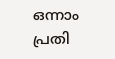ഒന്നാം പ്രതി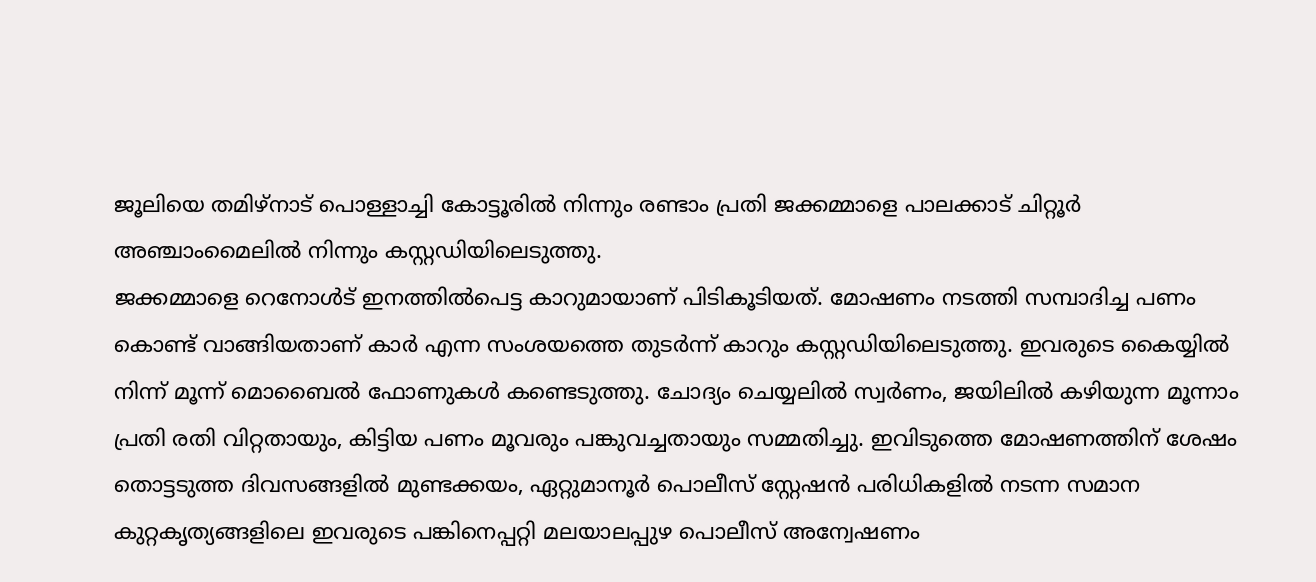ജൂലിയെ തമിഴ്നാട് പൊള്ളാച്ചി കോട്ടൂരിൽ നിന്നും രണ്ടാം പ്രതി ജക്കമ്മാളെ പാലക്കാട് ചിറ്റൂർ അഞ്ചാംമൈലിൽ നിന്നും കസ്റ്റഡിയിലെടുത്തു.
ജക്കമ്മാളെ റെനോൾട് ഇനത്തിൽപെട്ട കാറുമായാണ് പിടികൂടിയത്. മോഷണം നടത്തി സമ്പാദിച്ച പണം കൊണ്ട് വാങ്ങിയതാണ് കാർ എന്ന സംശയത്തെ തുടർന്ന് കാറും കസ്റ്റഡിയിലെടുത്തു. ഇവരുടെ കൈയ്യിൽ നിന്ന് മൂന്ന് മൊബൈൽ ഫോണുകൾ കണ്ടെടുത്തു. ചോദ്യം ചെയ്യലിൽ സ്വർണം, ജയിലിൽ കഴിയുന്ന മൂന്നാം പ്രതി രതി വിറ്റതായും, കിട്ടിയ പണം മൂവരും പങ്കുവച്ചതായും സമ്മതിച്ചു. ഇവിടുത്തെ മോഷണത്തിന് ശേഷം തൊട്ടടുത്ത ദിവസങ്ങളിൽ മുണ്ടക്കയം, ഏറ്റുമാനൂർ പൊലീസ് സ്റ്റേഷൻ പരിധികളിൽ നടന്ന സമാന കുറ്റകൃത്യങ്ങളിലെ ഇവരുടെ പങ്കിനെപ്പറ്റി മലയാലപ്പുഴ പൊലീസ് അന്വേഷണം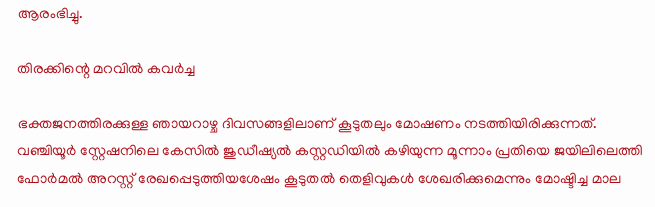ആരംഭിച്ചു.

തിരക്കിന്റെ മറവിൽ കവർച്ച

ഭക്തജനത്തിരക്കുള്ള ഞായറാഴ്ച ദിവസങ്ങളിലാണ് കൂടുതലും മോഷണം നടത്തിയിരിക്കുന്നത്. വഞ്ചിയൂർ സ്റ്റേഷനിലെ കേസിൽ ജുഡീഷ്യൽ കസ്റ്റഡിയിൽ കഴിയുന്ന മൂന്നാം പ്രതിയെ ജയിലിലെത്തി ഫോർമൽ അറസ്റ്റ് രേഖപ്പെടുത്തിയശേഷം കൂടുതൽ തെളിവുകൾ ശേഖരിക്കുമെന്നും മോഷ്ടിച്ച മാല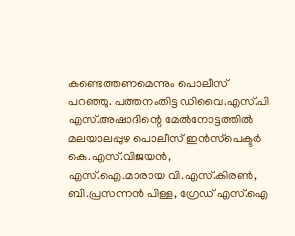കണ്ടെത്തണമെന്നും പൊലീസ് പറഞ്ഞു. പത്തനംതിട്ട ഡിവൈ.എസ്.പി എസ്.അഷാദിന്റെ മേൽനോട്ടത്തിൽ മലയാലപ്പുഴ പൊലീസ് ഇൻസ്‌പെക്ടർ കെ.എസ്.വിജയൻ, എസ്.ഐ.മാരായ വി.എസ്.കിരൺ, ബി.പ്രസന്നൻ പിള്ള, ഗ്രേഡ് എസ്.ഐ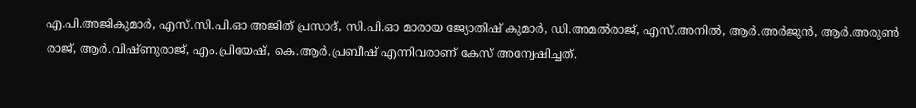എ.പി.അജികുമാർ, എസ്.സി.പി.ഓ അജിത് പ്രസാദ്, സി.പി.ഓ മാരായ ജ്യോതിഷ് കുമാർ, ഡി.അമൽരാജ്, എസ്.അനിൽ, ആർ.അർജുൻ, ആർ.അരുൺ രാജ്, ആർ.വിഷ്ണുരാജ്, എം.പ്രിയേഷ്, കെ.ആർ.പ്രബീഷ് എന്നിവരാണ് കേസ് അന്വേഷിച്ചത്.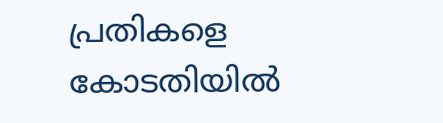പ്രതികളെ കോടതിയിൽ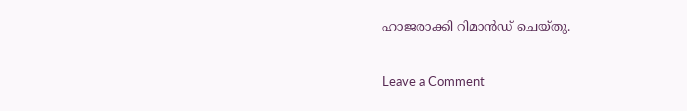ഹാജരാക്കി റിമാൻഡ് ചെയ്തു.

Leave a Comment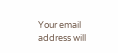Your email address will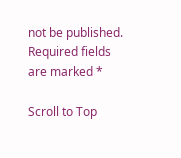not be published. Required fields are marked *

Scroll to Top